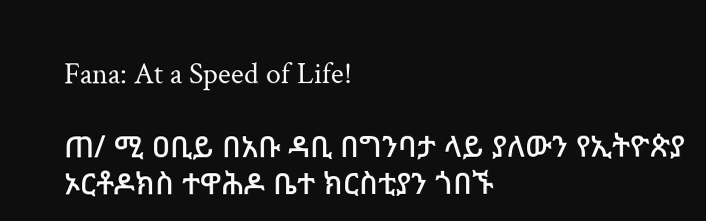Fana: At a Speed of Life!

ጠ/ ሚ ዐቢይ በአቡ ዳቢ በግንባታ ላይ ያለውን የኢትዮጵያ ኦርቶዶክስ ተዋሕዶ ቤተ ክርስቲያን ጎበኙ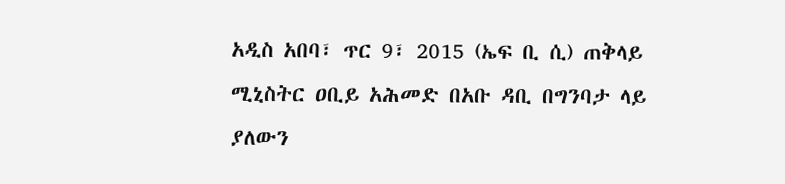አዲስ አበባ፣ ጥር 9፣ 2015 (ኤፍ ቢ ሲ) ጠቅላይ ሚኒስትር ዐቢይ አሕመድ በአቡ ዳቢ በግንባታ ላይ ያለውን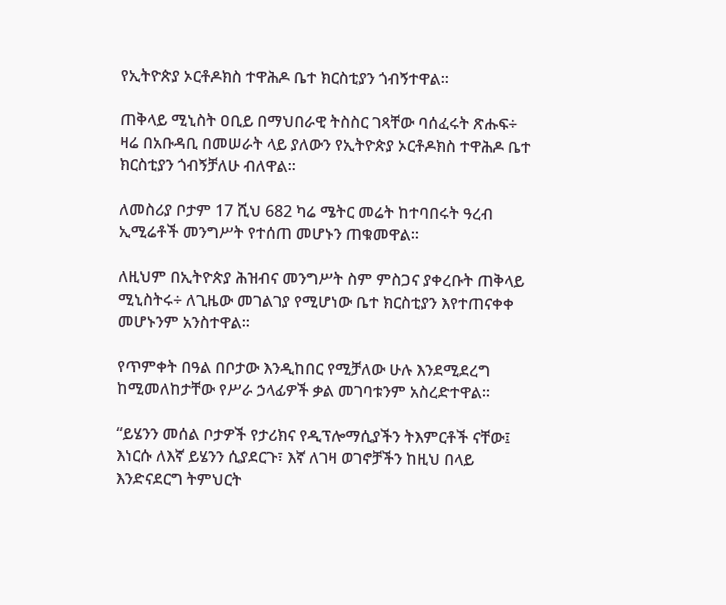የኢትዮጵያ ኦርቶዶክስ ተዋሕዶ ቤተ ክርስቲያን ጎብኝተዋል፡፡

ጠቅላይ ሚኒስት ዐቢይ በማህበራዊ ትስስር ገጻቸው ባሰፈሩት ጽሑፍ÷ ዛሬ በአቡዳቢ በመሠራት ላይ ያለውን የኢትዮጵያ ኦርቶዶክስ ተዋሕዶ ቤተ ክርስቲያን ጎብኝቻለሁ ብለዋል።

ለመስሪያ ቦታም 17 ሺህ 682 ካሬ ሜትር መሬት ከተባበሩት ዓረብ ኢሚሬቶች መንግሥት የተሰጠ መሆኑን ጠቁመዋል፡፡

ለዚህም በኢትዮጵያ ሕዝብና መንግሥት ስም ምስጋና ያቀረቡት ጠቅላይ ሚኒስትሩ÷ ለጊዜው መገልገያ የሚሆነው ቤተ ክርስቲያን እየተጠናቀቀ መሆኑንም አንስተዋል፡፡

የጥምቀት በዓል በቦታው እንዲከበር የሚቻለው ሁሉ እንደሚደረግ ከሚመለከታቸው የሥራ ኃላፊዎች ቃል መገባቱንም አስረድተዋል፡፡

“ይሄንን መሰል ቦታዎች የታሪክና የዲፕሎማሲያችን ትእምርቶች ናቸው፤ እነርሱ ለእኛ ይሄንን ሲያደርጉ፣ እኛ ለገዛ ወገኖቻችን ከዚህ በላይ እንድናደርግ ትምህርት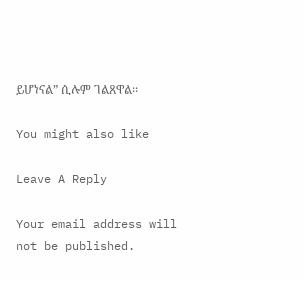ይሆነናል” ሲሉም ገልጸዋል፡፡

You might also like

Leave A Reply

Your email address will not be published.